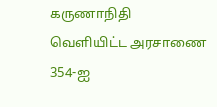கருணாநிதி வெளியிட்ட அரசாணை 354-ஐ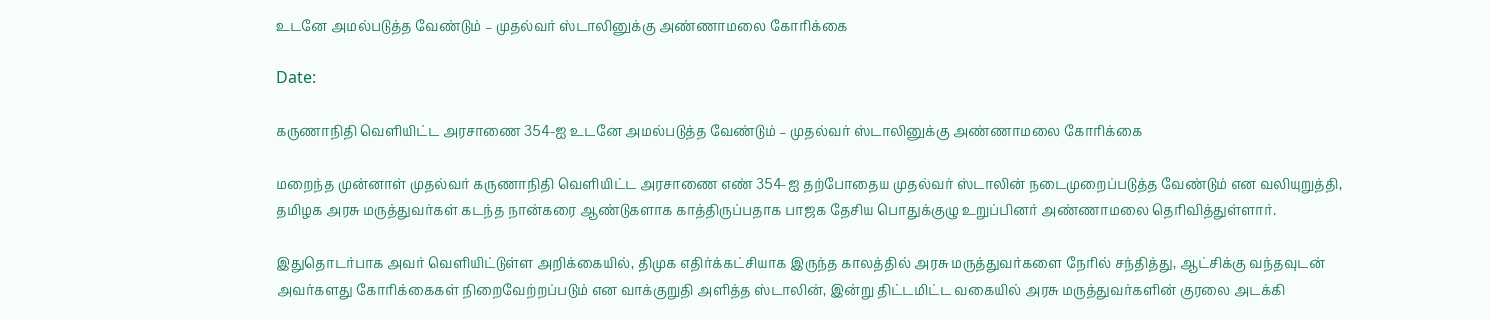உடனே அமல்படுத்த வேண்டும் – முதல்வர் ஸ்டாலினுக்கு அண்ணாமலை கோரிக்கை

Date:

கருணாநிதி வெளியிட்ட அரசாணை 354-ஐ உடனே அமல்படுத்த வேண்டும் – முதல்வர் ஸ்டாலினுக்கு அண்ணாமலை கோரிக்கை

மறைந்த முன்னாள் முதல்வர் கருணாநிதி வெளியிட்ட அரசாணை எண் 354-ஐ தற்போதைய முதல்வர் ஸ்டாலின் நடைமுறைப்படுத்த வேண்டும் என வலியுறுத்தி, தமிழக அரசு மருத்துவர்கள் கடந்த நான்கரை ஆண்டுகளாக காத்திருப்பதாக பாஜக தேசிய பொதுக்குழு உறுப்பினர் அண்ணாமலை தெரிவித்துள்ளார்.

இதுதொடர்பாக அவர் வெளியிட்டுள்ள அறிக்கையில், திமுக எதிர்க்கட்சியாக இருந்த காலத்தில் அரசு மருத்துவர்களை நேரில் சந்தித்து, ஆட்சிக்கு வந்தவுடன் அவர்களது கோரிக்கைகள் நிறைவேற்றப்படும் என வாக்குறுதி அளித்த ஸ்டாலின், இன்று திட்டமிட்ட வகையில் அரசு மருத்துவர்களின் குரலை அடக்கி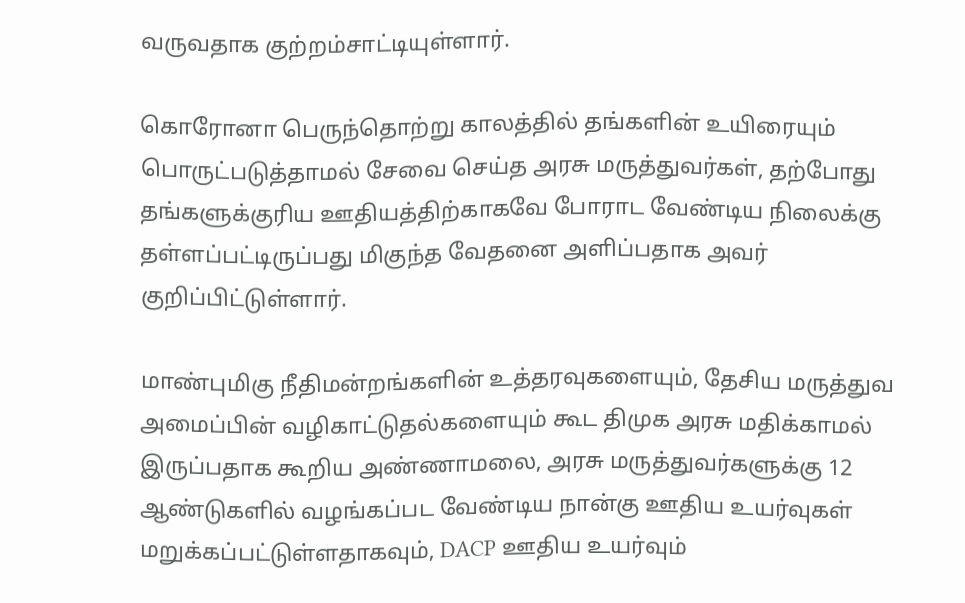வருவதாக குற்றம்சாட்டியுள்ளார்.

கொரோனா பெருந்தொற்று காலத்தில் தங்களின் உயிரையும் பொருட்படுத்தாமல் சேவை செய்த அரசு மருத்துவர்கள், தற்போது தங்களுக்குரிய ஊதியத்திற்காகவே போராட வேண்டிய நிலைக்கு தள்ளப்பட்டிருப்பது மிகுந்த வேதனை அளிப்பதாக அவர் குறிப்பிட்டுள்ளார்.

மாண்புமிகு நீதிமன்றங்களின் உத்தரவுகளையும், தேசிய மருத்துவ அமைப்பின் வழிகாட்டுதல்களையும் கூட திமுக அரசு மதிக்காமல் இருப்பதாக கூறிய அண்ணாமலை, அரசு மருத்துவர்களுக்கு 12 ஆண்டுகளில் வழங்கப்பட வேண்டிய நான்கு ஊதிய உயர்வுகள் மறுக்கப்பட்டுள்ளதாகவும், DACP ஊதிய உயர்வும்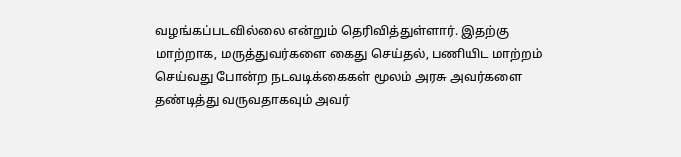வழங்கப்படவில்லை என்றும் தெரிவித்துள்ளார். இதற்கு மாற்றாக, மருத்துவர்களை கைது செய்தல், பணியிட மாற்றம் செய்வது போன்ற நடவடிக்கைகள் மூலம் அரசு அவர்களை தண்டித்து வருவதாகவும் அவர்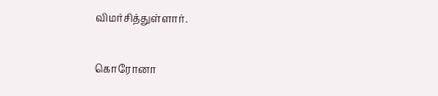விமர்சித்துள்ளார்.

கொரோனா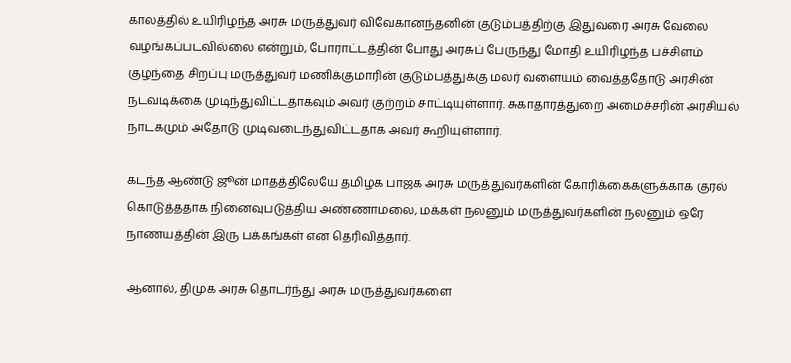காலத்தில் உயிரிழந்த அரசு மருத்துவர் விவேகானந்தனின் குடும்பத்திற்கு இதுவரை அரசு வேலை வழங்கப்படவில்லை என்றும், போராட்டத்தின் போது அரசுப் பேருந்து மோதி உயிரிழந்த பச்சிளம் குழந்தை சிறப்பு மருத்துவர் மணிக்குமாரின் குடும்பத்துக்கு மலர் வளையம் வைத்ததோடு அரசின் நடவடிக்கை முடிந்துவிட்டதாகவும் அவர் குற்றம் சாட்டியுள்ளார். சுகாதாரத்துறை அமைச்சரின் அரசியல் நாடகமும் அதோடு முடிவடைந்துவிட்டதாக அவர் கூறியுள்ளார்.

கடந்த ஆண்டு ஜூன் மாதத்திலேயே தமிழக பாஜக அரசு மருத்துவர்களின் கோரிக்கைகளுக்காக குரல் கொடுத்ததாக நினைவுபடுத்திய அண்ணாமலை, மக்கள் நலனும் மருத்துவர்களின் நலனும் ஒரே நாணயத்தின் இரு பக்கங்கள் என தெரிவித்தார்.

ஆனால், திமுக அரசு தொடர்ந்து அரசு மருத்துவர்களை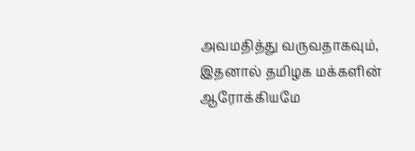அவமதித்து வருவதாகவும், இதனால் தமிழக மக்களின் ஆரோக்கியமே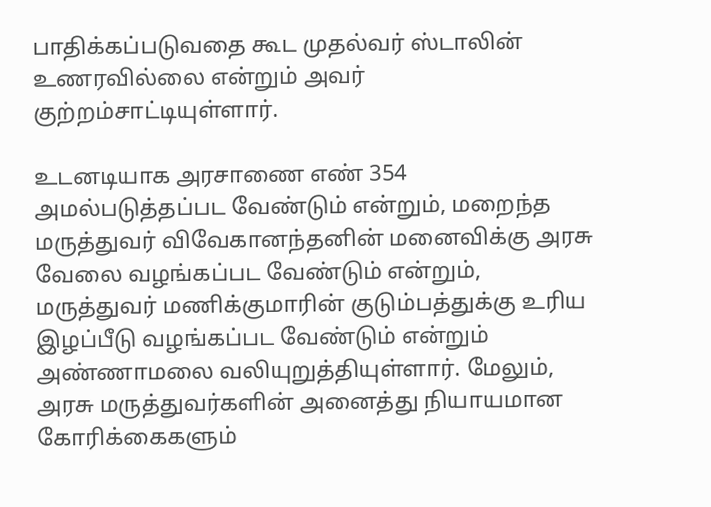பாதிக்கப்படுவதை கூட முதல்வர் ஸ்டாலின் உணரவில்லை என்றும் அவர் குற்றம்சாட்டியுள்ளார்.

உடனடியாக அரசாணை எண் 354 அமல்படுத்தப்பட வேண்டும் என்றும், மறைந்த மருத்துவர் விவேகானந்தனின் மனைவிக்கு அரசு வேலை வழங்கப்பட வேண்டும் என்றும், மருத்துவர் மணிக்குமாரின் குடும்பத்துக்கு உரிய இழப்பீடு வழங்கப்பட வேண்டும் என்றும் அண்ணாமலை வலியுறுத்தியுள்ளார். மேலும், அரசு மருத்துவர்களின் அனைத்து நியாயமான கோரிக்கைகளும்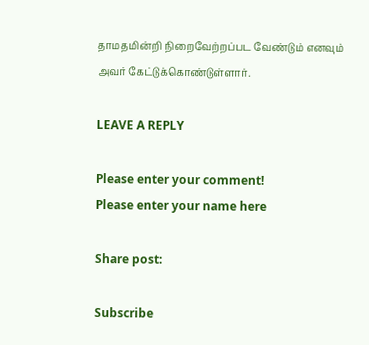தாமதமின்றி நிறைவேற்றப்பட வேண்டும் எனவும் அவர் கேட்டுக்கொண்டுள்ளார்.

LEAVE A REPLY

Please enter your comment!
Please enter your name here

Share post:

Subscribe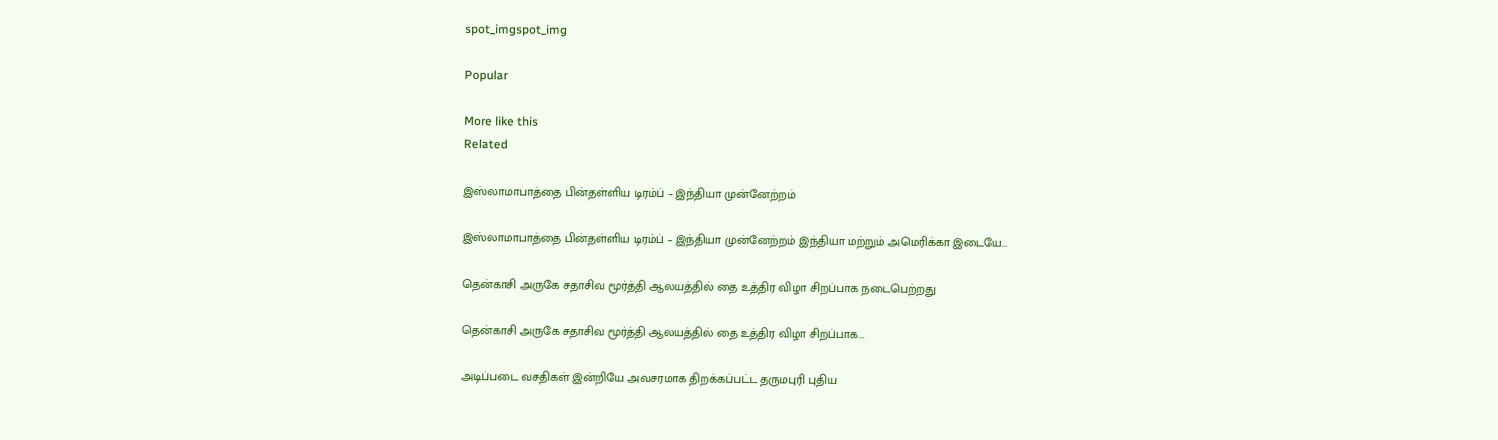spot_imgspot_img

Popular

More like this
Related

இஸ்லாமாபாத்தை பின்தள்ளிய டிரம்ப் – இந்தியா முன்னேற்றம்

இஸ்லாமாபாத்தை பின்தள்ளிய டிரம்ப் – இந்தியா முன்னேற்றம் இந்தியா மற்றும் அமெரிக்கா இடையே...

தென்காசி அருகே சதாசிவ மூர்த்தி ஆலயத்தில் தை உத்திர விழா சிறப்பாக நடைபெற்றது

தென்காசி அருகே சதாசிவ மூர்த்தி ஆலயத்தில் தை உத்திர விழா சிறப்பாக...

அடிப்படை வசதிகள் இன்றியே அவசரமாக திறக்கப்பட்ட தருமபுரி புதிய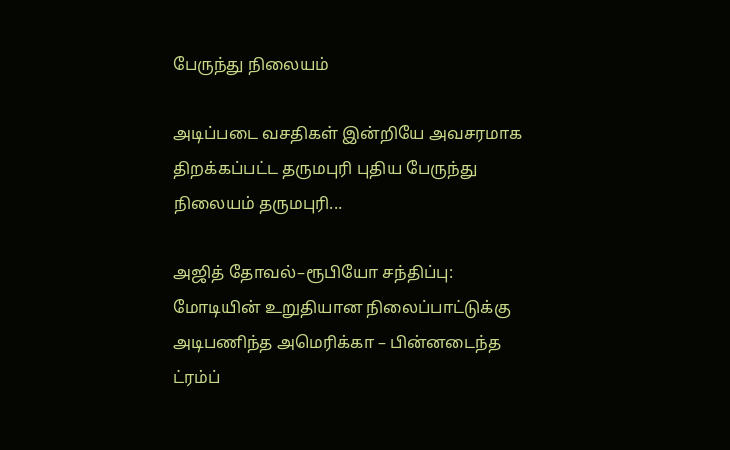பேருந்து நிலையம்

அடிப்படை வசதிகள் இன்றியே அவசரமாக திறக்கப்பட்ட தருமபுரி புதிய பேருந்து நிலையம் தருமபுரி...

அஜித் தோவல்–ரூபியோ சந்திப்பு: மோடியின் உறுதியான நிலைப்பாட்டுக்கு அடிபணிந்த அமெரிக்கா – பின்னடைந்த ட்ரம்ப்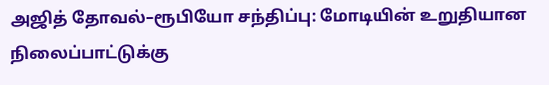அஜித் தோவல்–ரூபியோ சந்திப்பு: மோடியின் உறுதியான நிலைப்பாட்டுக்கு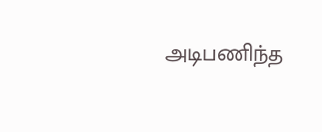அடிபணிந்த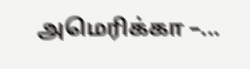அமெரிக்கா –...